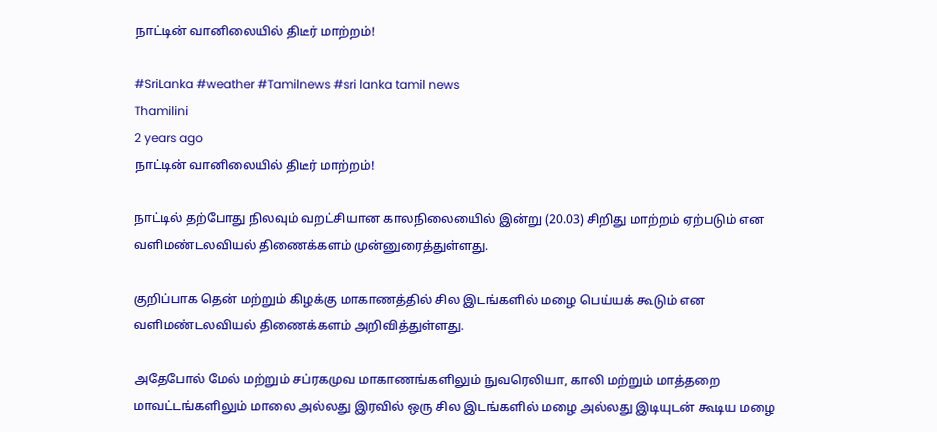நாட்டின் வானிலையில் திடீர் மாற்றம்!

#SriLanka #weather #Tamilnews #sri lanka tamil news
Thamilini
2 years ago
நாட்டின் வானிலையில் திடீர் மாற்றம்!

நாட்டில் தற்போது நிலவும் வறட்சியான காலநிலையைில் இன்று (20.03) சிறிது மாற்றம் ஏற்படும் என வளிமண்டலவியல் திணைக்களம் முன்னுரைத்துள்ளது.

குறிப்பாக தென் மற்றும் கிழக்கு மாகாணத்தில் சில இடங்களில் மழை பெய்யக் கூடும் என வளிமண்டலவியல் திணைக்களம் அறிவித்துள்ளது.

அதேபோல் மேல் மற்றும் சப்ரகமுவ மாகாணங்களிலும் நுவரெலியா, காலி மற்றும் மாத்தறை மாவட்டங்களிலும் மாலை அல்லது இரவில் ஒரு சில இடங்களில் மழை அல்லது இடியுடன் கூடிய மழை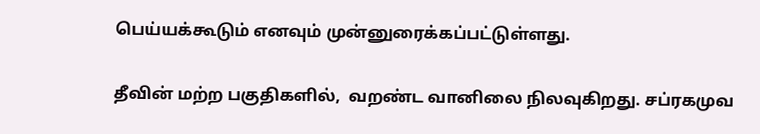பெய்யக்கூடும் எனவும் முன்னுரைக்கப்பட்டுள்ளது.

தீவின் மற்ற பகுதிகளில்,  வறண்ட வானிலை நிலவுகிறது. சப்ரகமுவ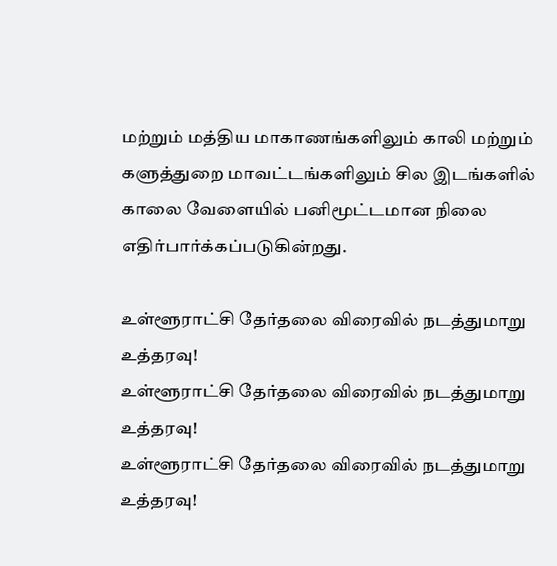மற்றும் மத்திய மாகாணங்களிலும் காலி மற்றும் களுத்துறை மாவட்டங்களிலும் சில இடங்களில் காலை வேளையில் பனிமூட்டமான நிலை எதிர்பார்க்கப்படுகின்றது.

உள்ளூராட்சி தேர்தலை விரைவில் நடத்துமாறு உத்தரவு!
உள்ளூராட்சி தேர்தலை விரைவில் நடத்துமாறு உத்தரவு!
உள்ளூராட்சி தேர்தலை விரைவில் நடத்துமாறு உத்தரவு!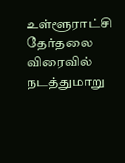உள்ளூராட்சி தேர்தலை விரைவில் நடத்துமாறு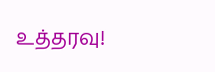உத்தரவு!